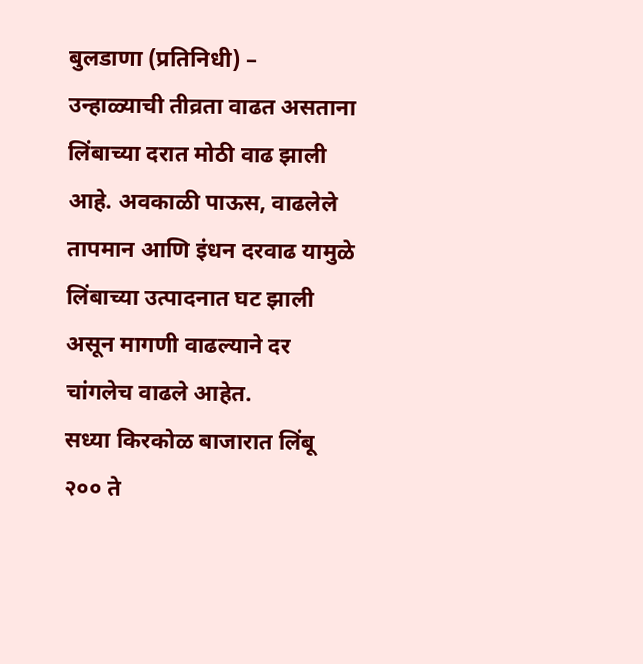बुलडाणा (प्रतिनिधी) –
उन्हाळ्याची तीव्रता वाढत असताना लिंबाच्या दरात मोठी वाढ झाली आहे. अवकाळी पाऊस, वाढलेले तापमान आणि इंधन दरवाढ यामुळे लिंबाच्या उत्पादनात घट झाली असून मागणी वाढल्याने दर चांगलेच वाढले आहेत.
सध्या किरकोळ बाजारात लिंबू २०० ते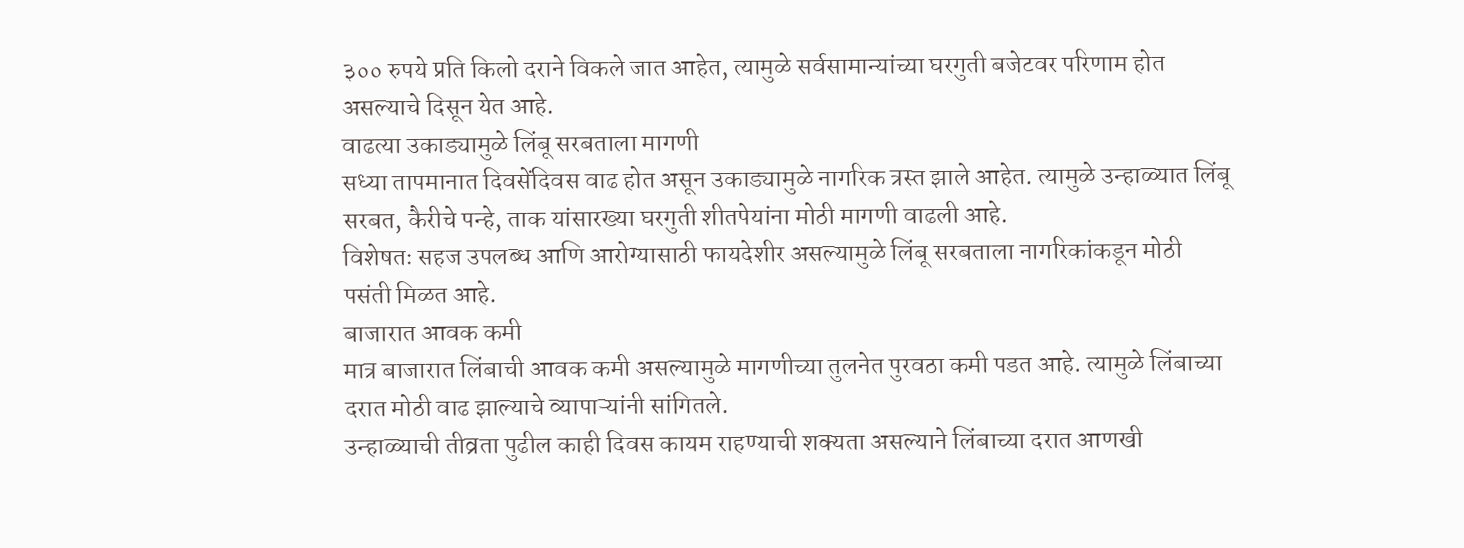३०० रुपये प्रति किलो दराने विकले जात आहेत, त्यामुळे सर्वसामान्यांच्या घरगुती बजेटवर परिणाम होत असल्याचे दिसून येत आहे.
वाढत्या उकाड्यामुळे लिंबू सरबताला मागणी
सध्या तापमानात दिवसेंदिवस वाढ होत असून उकाड्यामुळे नागरिक त्रस्त झाले आहेत. त्यामुळे उन्हाळ्यात लिंबू सरबत, कैरीचे पन्हे, ताक यांसारख्या घरगुती शीतपेयांना मोठी मागणी वाढली आहे.
विशेषतः सहज उपलब्ध आणि आरोग्यासाठी फायदेशीर असल्यामुळे लिंबू सरबताला नागरिकांकडून मोठी पसंती मिळत आहे.
बाजारात आवक कमी
मात्र बाजारात लिंबाची आवक कमी असल्यामुळे मागणीच्या तुलनेत पुरवठा कमी पडत आहे. त्यामुळे लिंबाच्या दरात मोठी वाढ झाल्याचे व्यापाऱ्यांनी सांगितले.
उन्हाळ्याची तीव्रता पुढील काही दिवस कायम राहण्याची शक्यता असल्याने लिंबाच्या दरात आणखी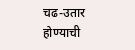चढ-उतार होण्याची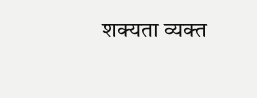शक्यता व्यक्त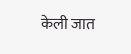केली जात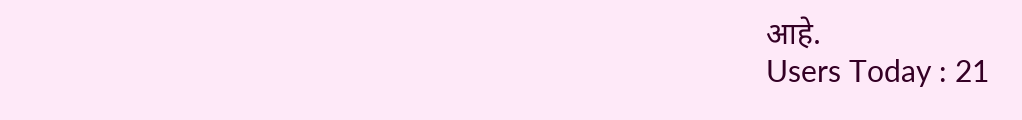आहे.
Users Today : 21